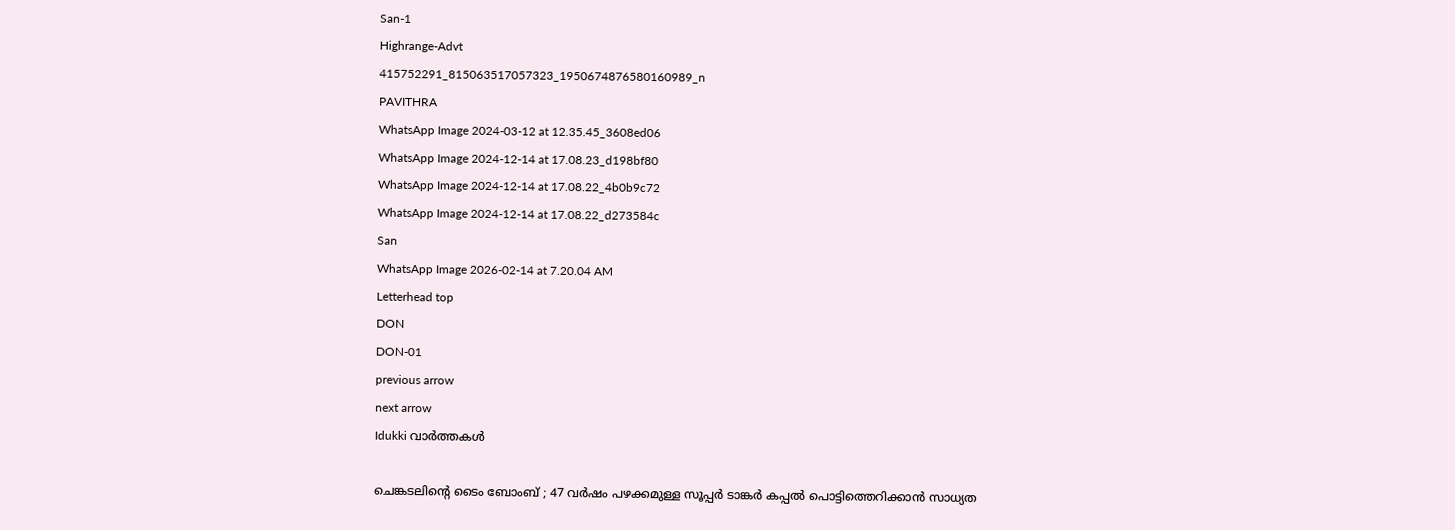San-1
Highrange-Advt
415752291_815063517057323_1950674876580160989_n
PAVITHRA
WhatsApp Image 2024-03-12 at 12.35.45_3608ed06
WhatsApp Image 2024-12-14 at 17.08.23_d198bf80
WhatsApp Image 2024-12-14 at 17.08.22_4b0b9c72
WhatsApp Image 2024-12-14 at 17.08.22_d273584c
San
WhatsApp Image 2026-02-14 at 7.20.04 AM
Letterhead top
DON
DON-01
previous arrow
next arrow
Idukki വാര്‍ത്തകള്‍

ചെങ്കടലിന്റെ ടൈം ബോംബ് ; 47 വർഷം പഴക്കമുള്ള സൂപ്പർ ടാങ്കർ കപ്പൽ പൊട്ടിത്തെറിക്കാൻ സാധ്യത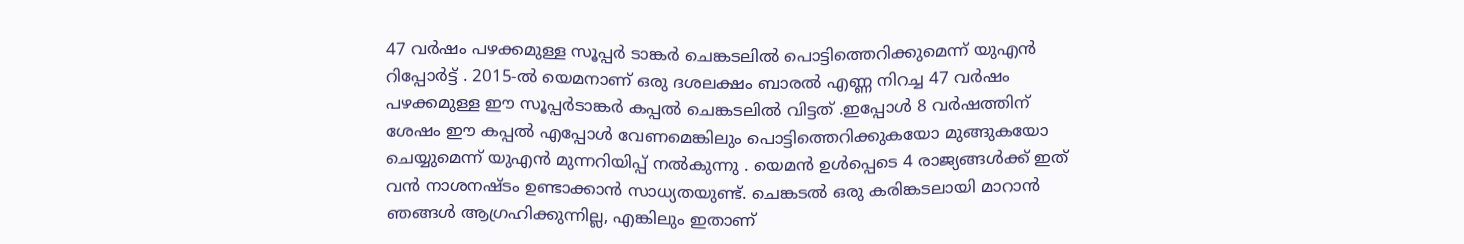47 വര്‍ഷം പഴക്കമുള്ള സൂപ്പര്‍ ടാങ്കര്‍ ചെങ്കടലില്‍ പൊട്ടിത്തെറിക്കുമെന്ന് യുഎന്‍ റിപ്പോര്‍ട്ട് . 2015-ല്‍ യെമനാണ് ഒരു ദശലക്ഷം ബാരല്‍ എണ്ണ നിറച്ച 47 വര്‍ഷം പഴക്കമുള്ള ഈ സൂപ്പര്‍ടാങ്കര്‍ കപ്പല്‍ ചെങ്കടലില്‍ വിട്ടത് .ഇപ്പോള്‍ 8 വര്‍ഷത്തിന് ശേഷം ഈ കപ്പല്‍ എപ്പോള്‍ വേണമെങ്കിലും പൊട്ടിത്തെറിക്കുകയോ മുങ്ങുകയോ ചെയ്യുമെന്ന് യുഎന്‍ മുന്നറിയിപ്പ് നല്‍കുന്നു . യെമന്‍ ഉള്‍പ്പെടെ 4 രാജ്യങ്ങള്‍ക്ക് ഇത് വന്‍ നാശനഷ്ടം ഉണ്ടാക്കാന്‍ സാധ്യതയുണ്ട്. ചെങ്കടല്‍ ഒരു കരിങ്കടലായി മാറാന്‍ ഞങ്ങള്‍ ആഗ്രഹിക്കുന്നില്ല, എങ്കിലും ഇതാണ്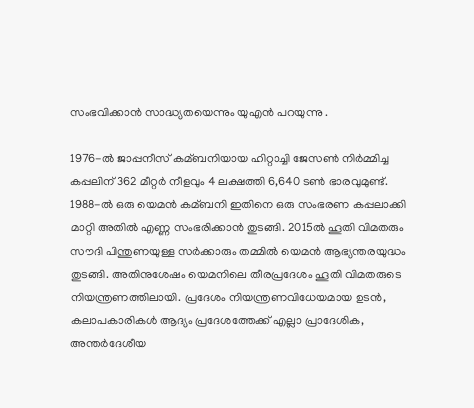സംഭവിക്കാന്‍ സാദ്ധ്യതയെന്നും യുഎന്‍ പറയുന്നു .

1976-ല്‍ ജാപ്പനീസ് കമ്ബനിയായ ഹിറ്റാച്ചി ജേസണ്‍ നിര്‍മ്മിച്ച കപ്പലിന് 362 മീറ്റര്‍ നീളവും 4 ലക്ഷത്തി 6,640 ടണ്‍ ഭാരവുമുണ്ട്. 1988-ല്‍ ഒരു യെമന്‍ കമ്ബനി ഇതിനെ ഒരു സംഭരണ കപ്പലാക്കി മാറ്റി അതില്‍ എണ്ണ സംഭരിക്കാന്‍ തുടങ്ങി. 2015ല്‍ ഹൂതി വിമതരും സൗദി പിന്തുണയുള്ള സര്‍ക്കാരും തമ്മില്‍ യെമന്‍ ആഭ്യന്തരയുദ്ധം തുടങ്ങി. അതിനുശേഷം യെമനിലെ തീരപ്രദേശം ഹൂതി വിമതരുടെ നിയന്ത്രണത്തിലായി. പ്രദേശം നിയന്ത്രണവിധേയമായ ഉടന്‍, കലാപകാരികള്‍ ആദ്യം പ്രദേശത്തേക്ക് എല്ലാ പ്രാദേശിക, അന്തര്‍ദേശീയ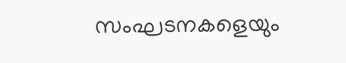സംഘടനകളെയും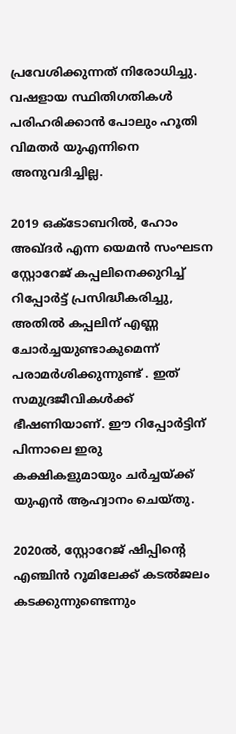പ്രവേശിക്കുന്നത് നിരോധിച്ചു. വഷളായ സ്ഥിതിഗതികള്‍ പരിഹരിക്കാന്‍ പോലും ഹൂതി വിമതര്‍ യുഎന്നിനെ അനുവദിച്ചില്ല.

2019 ഒക്ടോബറില്‍, ഹോം അഖ്ദര്‍ എന്ന യെമന്‍ സംഘടന സ്റ്റോറേജ് കപ്പലിനെക്കുറിച്ച്‌ റിപ്പോര്‍ട്ട് പ്രസിദ്ധീകരിച്ചു, അതില്‍ കപ്പലിന് എണ്ണ ചോര്‍ച്ചയുണ്ടാകുമെന്ന് പരാമര്‍ശിക്കുന്നുണ്ട് . ഇത് സമുദ്രജീവികള്‍ക്ക് ഭീഷണിയാണ്. ഈ റിപ്പോര്‍ട്ടിന് പിന്നാലെ ഇരു കക്ഷികളുമായും ചര്‍ച്ചയ്‌ക്ക് യുഎന്‍ ആഹ്വാനം ചെയ്തു.

2020ല്‍, സ്റ്റോറേജ് ഷിപ്പിന്റെ എഞ്ചിന്‍ റൂമിലേക്ക് കടല്‍ജലം കടക്കുന്നുണ്ടെന്നും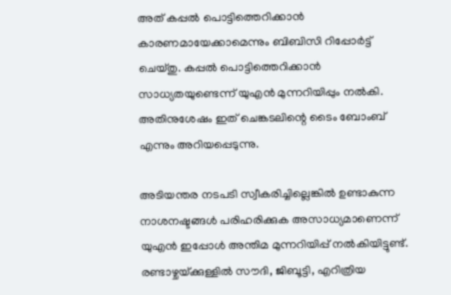അത് കപ്പല്‍ പൊട്ടിത്തെറിക്കാന്‍ കാരണമായേക്കാമെന്നും ബിബിസി റിപ്പോര്‍ട്ട് ചെയ്തു. കപ്പല്‍ പൊട്ടിത്തെറിക്കാന്‍ സാധ്യതയുണ്ടെന്ന് യുഎന്‍ മുന്നറിയിപ്പും നല്‍കി. അതിനുശേഷം ഇത് ചെങ്കടലിന്റെ ടൈം ബോംബ് എന്നും അറിയപ്പെടുന്നു.

അടിയന്തര നടപടി സ്വീകരിച്ചില്ലെങ്കില്‍ ഉണ്ടാകുന്ന നാശനഷ്ടങ്ങള്‍ പരിഹരിക്കുക അസാധ്യമാണെന്ന് യുഎന്‍ ഇപ്പോള്‍ അന്തിമ മുന്നറിയിപ്പ് നല്‍കിയിട്ടുണ്ട്. രണ്ടാഴ്ചയ്‌ക്കുള്ളില്‍ സൗദി, ജിബൂട്ടി, എറിത്രിയ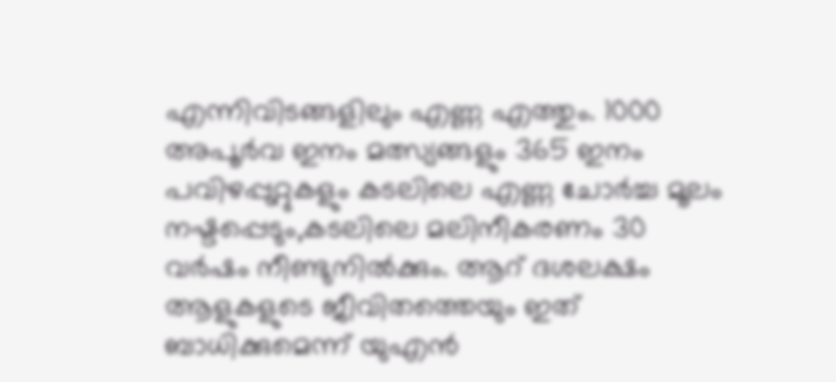എന്നിവിടങ്ങളിലും എണ്ണ എത്തും. 1000 അപൂര്‍വ ഇനം മത്സ്യങ്ങളും 365 ഇനം പവിഴപ്പുറ്റുകളും കടലിലെ എണ്ണ ചോര്‍ച്ച മൂലം നഷ്ടപ്പെടും,കടലിലെ മലിനീകരണം 30 വര്‍ഷം നീണ്ടുനില്‍ക്കും. ആറ് ദശലക്ഷം ആളുകളുടെ ജീവിതത്തെയും ഇത് ബാധിക്കുമെന്ന് യുഎന്‍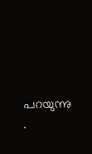പറയുന്നു .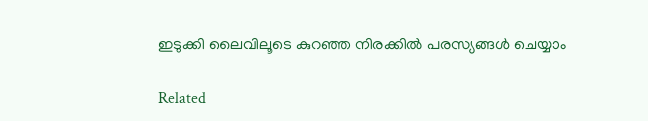ഇടുക്കി ലൈവിലൂടെ കുറഞ്ഞ നിരക്കിൽ പരസ്യങ്ങൾ ചെയ്യാം

Related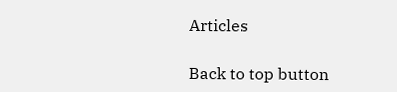Articles

Back to top button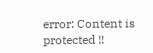error: Content is protected !!